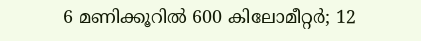6 മണിക്കൂറില്‍ 600 കിലോമീറ്റര്‍; 12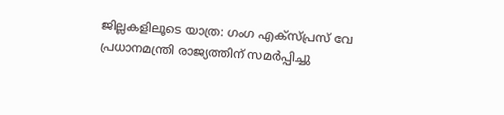ജില്ലകളിലൂടെ യാത്ര: ഗംഗ എക്‌സ്പ്രസ് വേ പ്രധാനമന്ത്രി രാജ്യത്തിന് സമര്‍പ്പിച്ചു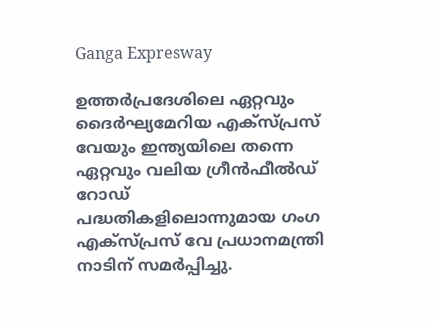Ganga Expresway

ഉത്തര്‍പ്രദേശിലെ ഏറ്റവും ദൈര്‍ഘ്യമേറിയ എക്‌സ്പ്രസ് വേയും ഇന്ത്യയിലെ തന്നെ ഏറ്റവും വലിയ ഗ്രീന്‍ഫീല്‍ഡ് റോഡ് പദ്ധതികളിലൊന്നുമായ ഗംഗ എക്‌സ്പ്രസ് വേ പ്രധാനമന്ത്രി നാടിന് സമര്‍പ്പിച്ചു.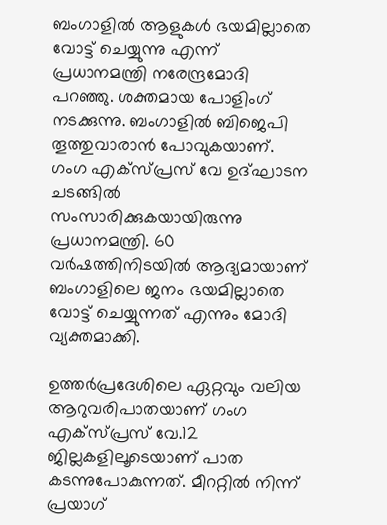ബംഗാളിൽ ആളുകൾ ഭയമില്ലാതെ വോട്ട് ചെയ്യുന്നു എന്ന് പ്രധാനമന്ത്രി നരേന്ദ്രമോദി പറഞ്ഞു. ശക്തമായ പോളിംഗ് നടക്കുന്നു. ബംഗാളിൽ ബിജെപി തൂത്തുവാരാൻ പോവുകയാണ്. ഗംഗ എക്സ്പ്രസ് വേ ഉദ്ഘാടന ചടങ്ങിൽ സംസാരിക്കുകയായിരുന്നു പ്രധാനമന്ത്രി. 60 വർഷത്തിനിടയിൽ ആദ്യമായാണ് ബംഗാളിലെ ജനം ഭയമില്ലാതെ വോട്ട് ചെയ്യുന്നത് എന്നും മോദി വ്യക്തമാക്കി.

ഉത്തർപ്രദേശിലെ ഏറ്റവും വലിയ ആറുവരിപാതയാണ് ഗംഗ എക്സ്പ്രസ് വേ.12 ജില്ലകളിലൂടെയാണ് പാത കടന്നുപോകുന്നത്. മീററ്റിൽ നിന്ന് പ്രയാഗ്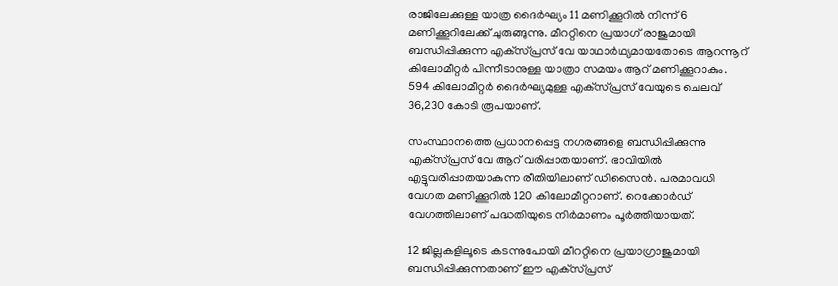രാജിലേക്കുള്ള യാത്ര ദൈർഘ്യം 11 മണിക്കൂറിൽ നിന്ന് 6 മണിക്കൂറിലേക്ക് ചുരുങ്ങുന്നു. മീററ്റിനെ പ്രയാഗ് രാജുമായി ബന്ധിപ്പിക്കുന്ന എക്‌സ്പ്രസ് വേ യാഥാര്‍ഥ്യമായതോടെ ആറന്നൂറ് കിലോമീറ്റര്‍ പിന്നീടാനുള്ള യാത്രാ സമയം ആറ് മണിക്കൂറാകും. 594 കിലോമീറ്റര്‍ ദൈര്‍ഘ്യമുള്ള എക്‌സ്പ്രസ് വേയുടെ ചെലവ് 36,230 കോടി രൂപയാണ്.

സംസ്ഥാനത്തെ പ്രധാനപ്പെട്ട നഗരങ്ങളെ ബന്ധിപ്പിക്കുന്നു എക്‌സ്പ്രസ് വേ ആറ് വരിപ്പാതയാണ്. ഭാവിയില്‍ എട്ടുവരിപ്പാതയാകുന്ന രീതിയിലാണ് ഡിസൈന്‍. പരമാവധി വേഗത മണിക്കൂറില്‍ 120 കിലോമീറ്ററാണ്. റെക്കോര്‍ഡ് വേഗത്തിലാണ് പദ്ധതിയുടെ നിര്‍മാണം പൂര്‍ത്തിയായത്.

12 ജില്ലകളിലൂടെ കടന്നുപോയി മീററ്റിനെ പ്രയാഗ്രാജുമായി ബന്ധിപ്പിക്കുന്നതാണ് ഈ എക്‌സ്പ്രസ്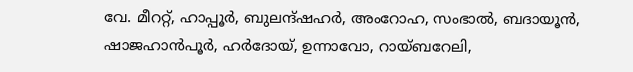വേ. മീററ്റ്, ഹാപ്പൂര്‍, ബുലന്ദ്ഷഹര്‍, അംറോഹ, സംഭാല്‍, ബദായൂന്‍, ഷാജഹാന്‍പൂര്‍, ഹര്‍ദോയ്, ഉന്നാവോ, റായ്ബറേലി,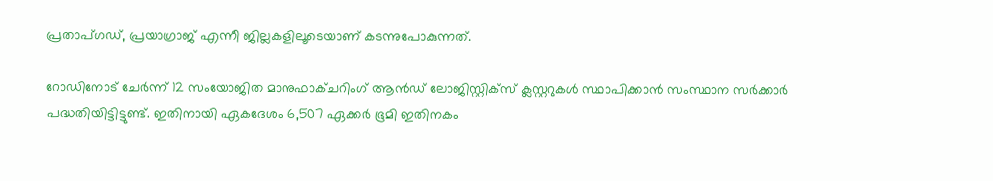പ്രതാപ്ഗഡ്, പ്രയാഗ്രാജ് എന്നീ ജില്ലകളിലൂടെയാണ് കടന്നുപോകുന്നത്.

റോഡിനോട് ചേര്‍ന്ന് 12 സംയോജിത മാനുഫാക്ചറിംഗ് ആന്‍ഡ് ലോജിസ്റ്റിക്‌സ് ക്ലസ്റ്ററുകള്‍ സ്ഥാപിക്കാന്‍ സംസ്ഥാന സര്‍ക്കാര്‍ പദ്ധതിയിട്ടിട്ടുണ്ട്. ഇതിനായി ഏകദേശം 6,507 ഏക്കര്‍ ഭൂമി ഇതിനകം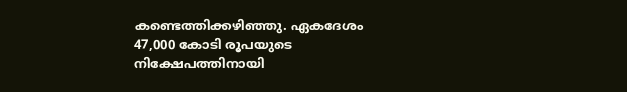കണ്ടെത്തിക്കഴിഞ്ഞു. ഏകദേശം 47,000 കോടി രൂപയുടെ നിക്ഷേപത്തിനായി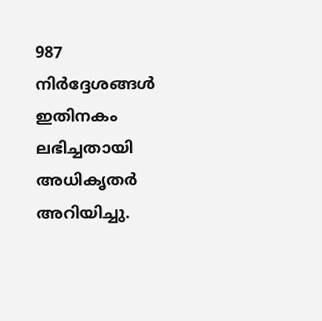987 നിര്‍ദ്ദേശങ്ങള്‍ ഇതിനകം ലഭിച്ചതായി അധികൃതര്‍ അറിയിച്ചു.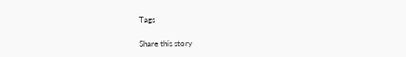Tags

Share this story